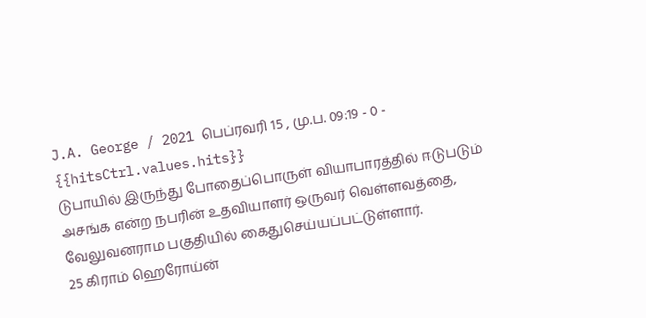J.A. George / 2021 பெப்ரவரி 15 , மு.ப. 09:19 - 0 - {{hitsCtrl.values.hits}}
டுபாயில் இருந்து போதைப்பொருள் வியாபாரத்தில் ஈடுபடும் அசங்க என்ற நபரின் உதவியாளர் ஒருவர் வெள்ளவத்தை, வேலுவனராம பகுதியில் கைதுசெய்யப்பட்டுள்ளார்.
25 கிராம் ஹெரோய்ன்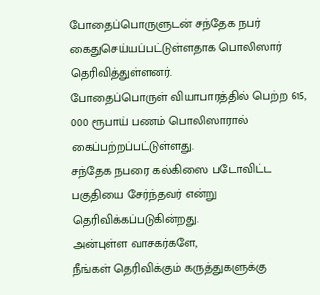போதைப்பொருளுடன் சந்தேக நபர் கைதுசெய்யப்பட்டுள்ளதாக பொலிஸார் தெரிவித்துள்ளனர்.
போதைப்பொருள் வியாபாரத்தில் பெற்ற 615, 000 ரூபாய் பணம் பொலிஸாரால் கைப்பற்றப்பட்டுள்ளது.
சந்தேக நபரை கல்கிஸை படோவிட்ட பகுதியை சேர்ந்தவர் என்று தெரிவிக்கப்படுகின்றது.
அன்புள்ள வாசகர்களே,
நீங்கள் தெரிவிக்கும் கருத்துகளுக்கு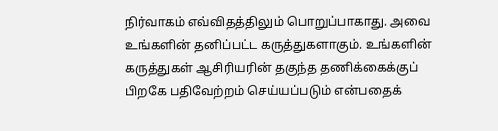நிர்வாகம் எவ்விதத்திலும் பொறுப்பாகாது. அவை உங்களின் தனிப்பட்ட கருத்துகளாகும். உங்களின் கருத்துகள் ஆசிரியரின் தகுந்த தணிக்கைக்குப் பிறகே பதிவேற்றம் செய்யப்படும் என்பதைக்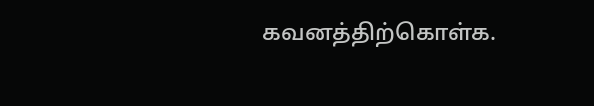கவனத்திற்கொள்க.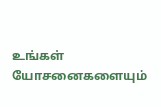உங்கள் யோசனைகளையும்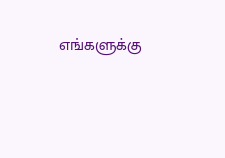எங்களுக்கு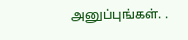அனுப்புங்கள். .